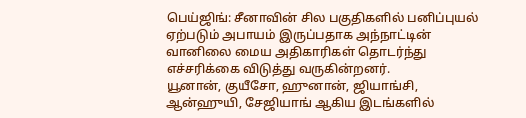பெய்ஜிங்: சீனாவின் சில பகுதிகளில் பனிப்புயல் ஏற்படும் அபாயம் இருப்பதாக அந்நாட்டின் வானிலை மைய அதிகாரிகள் தொடர்ந்து எச்சரிக்கை விடுத்து வருகின்றனர்.
யூனான், குயீசோ, ஹுனான், ஜியாங்சி, ஆன்ஹுயி, சேஜியாங் ஆகிய இடங்களில்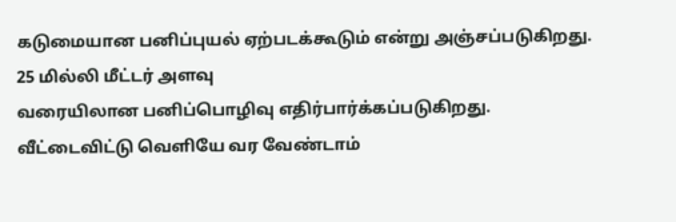கடுமையான பனிப்புயல் ஏற்படக்கூடும் என்று அஞ்சப்படுகிறது.
25 மில்லி மீட்டர் அளவு
வரையிலான பனிப்பொழிவு எதிர்பார்க்கப்படுகிறது.
வீட்டைவிட்டு வெளியே வர வேண்டாம்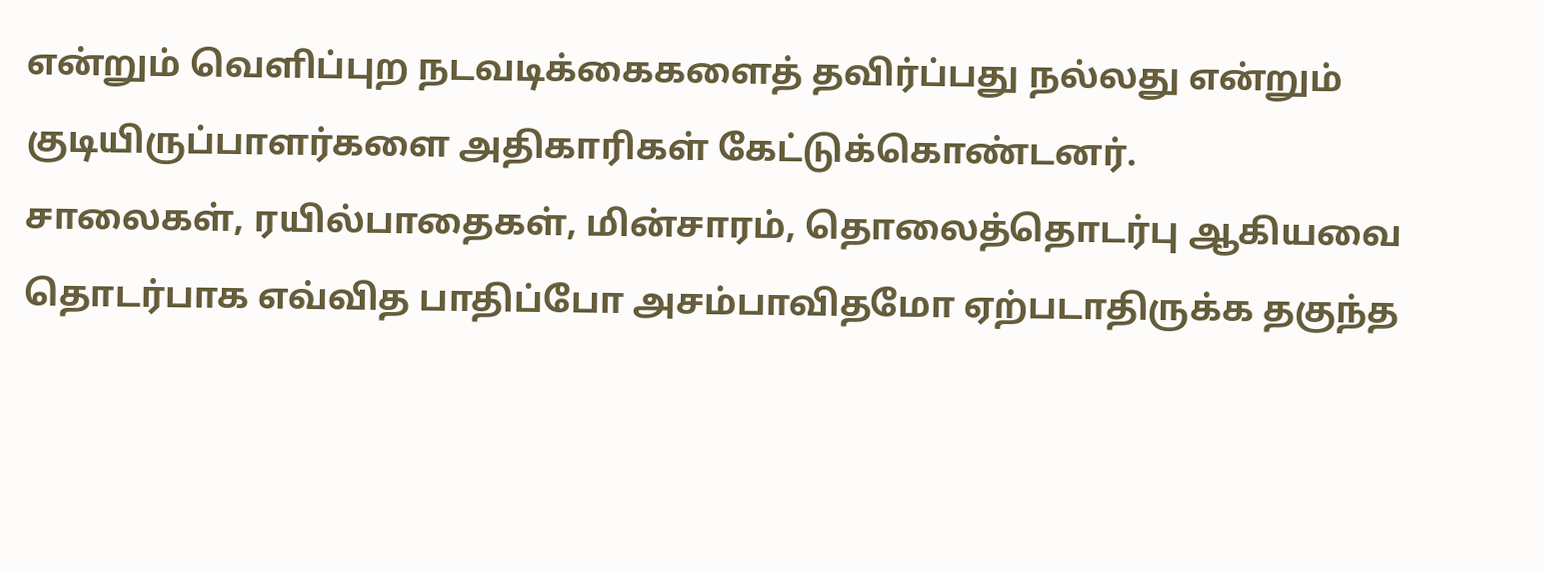என்றும் வெளிப்புற நடவடிக்கைகளைத் தவிர்ப்பது நல்லது என்றும் குடியிருப்பாளர்களை அதிகாரிகள் கேட்டுக்கொண்டனர்.
சாலைகள், ரயில்பாதைகள், மின்சாரம், தொலைத்தொடர்பு ஆகியவை தொடர்பாக எவ்வித பாதிப்போ அசம்பாவிதமோ ஏற்படாதிருக்க தகுந்த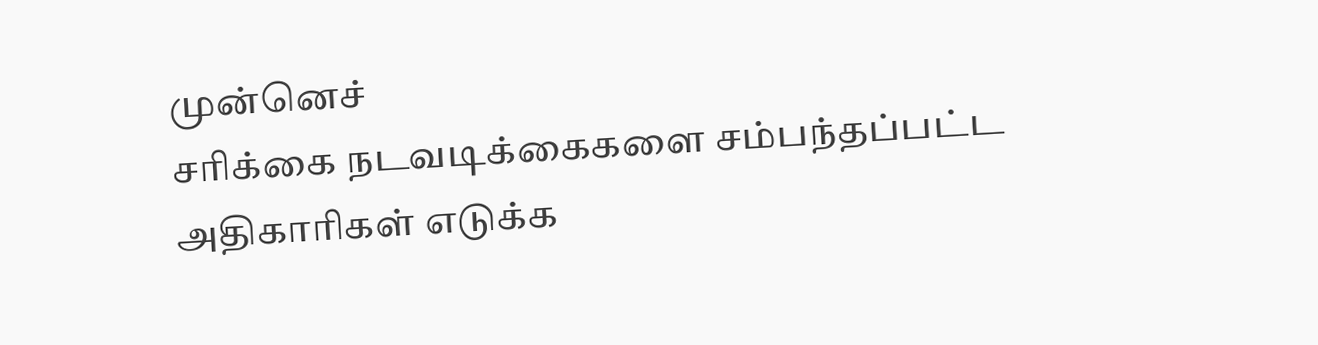முன்னெச்
சரிக்கை நடவடிக்கைகளை சம்பந்தப்பட்ட அதிகாரிகள் எடுக்க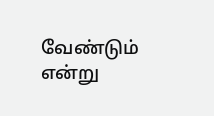வேண்டும் என்று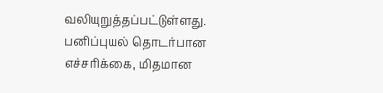வலியுறுத்தப்பட்டுள்ளது. பனிப்புயல் தொடர்பான எச்சரிக்கை, மிதமான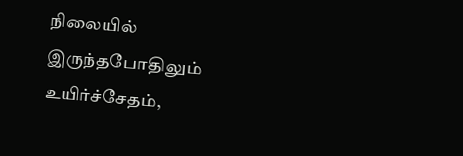நிலையில் இருந்தபோதிலும் உயிர்ச்சேதம்,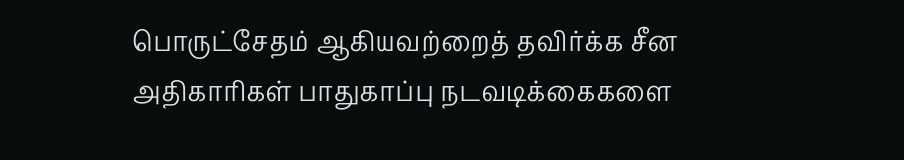பொருட்சேதம் ஆகியவற்றைத் தவிர்க்க சீன அதிகாரிகள் பாதுகாப்பு நடவடிக்கைகளை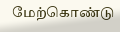மேற்கொண்டு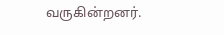வருகின்றனர்.